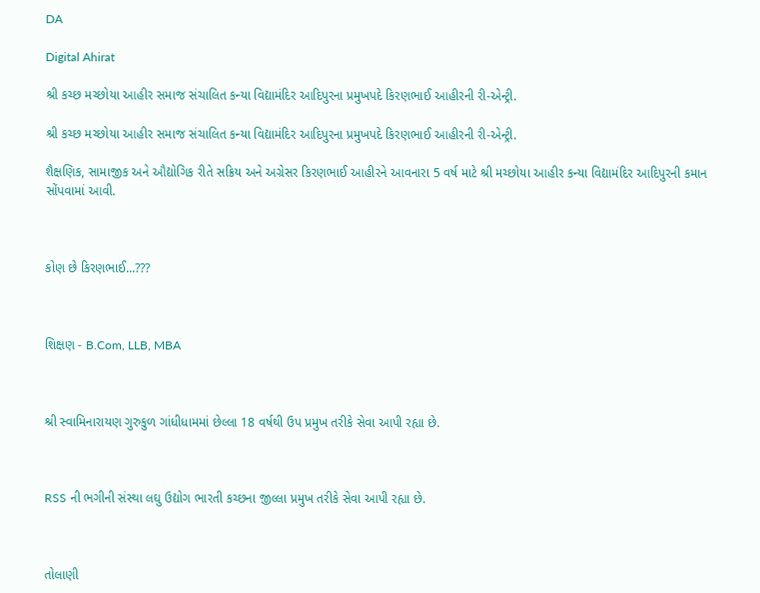DA

Digital Ahirat

શ્રી કચ્છ મચ્છોયા આહીર સમાજ સંચાલિત કન્યા વિદ્યામંદિર આદિપુરના પ્રમુખપદે કિરણભાઈ આહીરની રી-એન્ટ્રી.

શ્રી કચ્છ મચ્છોયા આહીર સમાજ સંચાલિત કન્યા વિદ્યામંદિર આદિપુરના પ્રમુખપદે કિરણભાઈ આહીરની રી-એન્ટ્રી.

શૈક્ષણિક, સામાજીક અને ઔદ્યોગિક રીતે સક્રિય અને અગ્રેસર કિરણભાઈ આહીરને આવનારા 5 વર્ષ માટે શ્રી મચ્છોયા આહીર કન્યા વિદ્યામંદિર આદિપુરની કમાન સોંપવામાં આવી.



કોણ છે કિરણભાઈ...???



શિક્ષણ - B.Com, LLB, MBA



શ્રી સ્વામિનારાયણ ગુરુકુળ ગાંધીધામમાં છેલ્લા 18 વર્ષથી ઉપ પ્રમુખ તરીકે સેવા આપી રહ્યા છે.



RSS ની ભગીની સંસ્થા લઘુ ઉદ્યોગ ભારતી કચ્છના જીલ્લા પ્રમુખ તરીકે સેવા આપી રહ્યા છે.



તોલાણી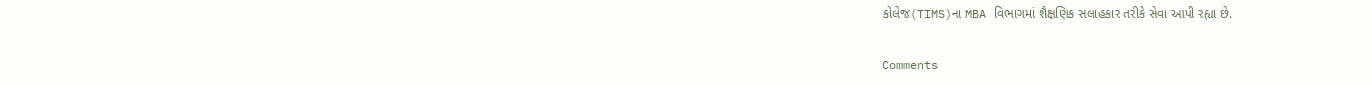કોલેજ(TIMS)ના MBA વિભાગમાં શૈક્ષણિક સલાહકાર તરીકે સેવા આપી રહ્યા છે.

Comments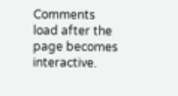Comments load after the page becomes interactive.